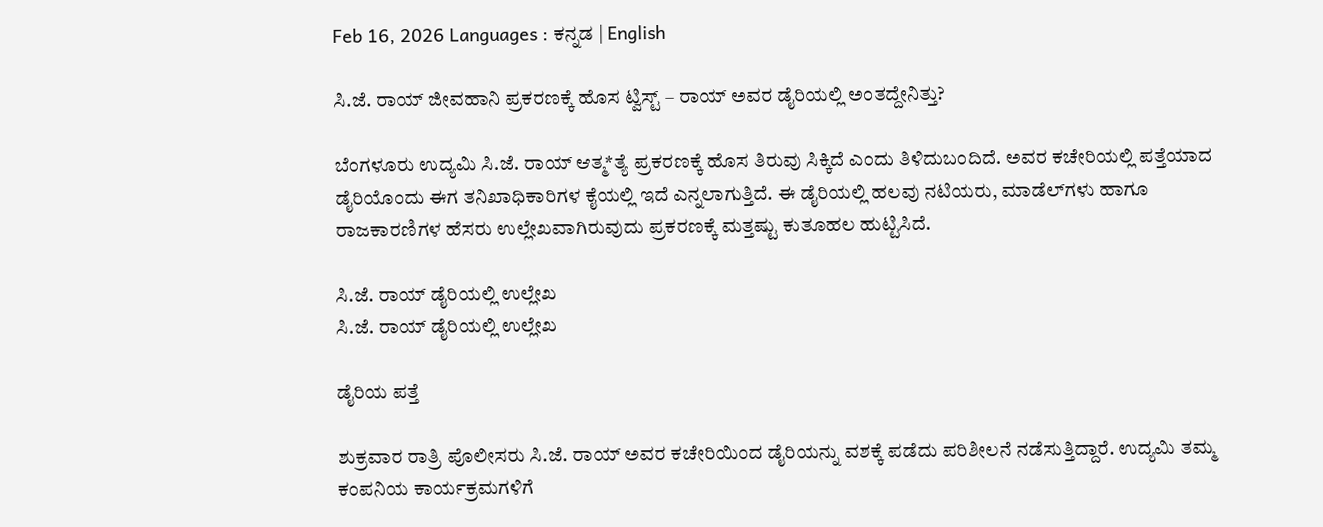Feb 16, 2026 Languages : ಕನ್ನಡ | English

ಸಿ.ಜೆ. ರಾಯ್ ಜೀವಹಾನಿ ಪ್ರಕರಣಕ್ಕೆ ಹೊಸ ಟ್ವಿಸ್ಟ್ – ರಾಯ್ ಅವರ ಡೈರಿಯಲ್ಲಿ ಅಂತದ್ದೇನಿತ್ತು?

ಬೆಂಗಳೂರು ಉದ್ಯಮಿ ಸಿ.ಜೆ. ರಾಯ್ ಆತ್ಮ*ತ್ಯೆ ಪ್ರಕರಣಕ್ಕೆ ಹೊಸ ತಿರುವು ಸಿಕ್ಕಿದೆ ಎಂದು ತಿಳಿದುಬಂದಿದೆ. ಅವರ ಕಚೇರಿಯಲ್ಲಿ ಪತ್ತೆಯಾದ ಡೈರಿಯೊಂದು ಈಗ ತನಿಖಾಧಿಕಾರಿಗಳ ಕೈಯಲ್ಲಿ ಇದೆ ಎನ್ನಲಾಗುತ್ತಿದೆ. ಈ ಡೈರಿಯಲ್ಲಿ ಹಲವು ನಟಿಯರು, ಮಾಡೆಲ್‌ಗಳು ಹಾಗೂ ರಾಜಕಾರಣಿಗಳ ಹೆಸರು ಉಲ್ಲೇಖವಾಗಿರುವುದು ಪ್ರಕರಣಕ್ಕೆ ಮತ್ತಷ್ಟು ಕುತೂಹಲ ಹುಟ್ಟಿಸಿದೆ.

ಸಿ.ಜೆ. ರಾಯ್ ಡೈರಿಯಲ್ಲಿ ಉಲ್ಲೇಖ
ಸಿ.ಜೆ. ರಾಯ್ ಡೈರಿಯಲ್ಲಿ ಉಲ್ಲೇಖ

ಡೈರಿಯ ಪತ್ತೆ

ಶುಕ್ರವಾರ ರಾತ್ರಿ ಪೊಲೀಸರು ಸಿ.ಜೆ. ರಾಯ್ ಅವರ ಕಚೇರಿಯಿಂದ ಡೈರಿಯನ್ನು ವಶಕ್ಕೆ ಪಡೆದು ಪರಿಶೀಲನೆ ನಡೆಸುತ್ತಿದ್ದಾರೆ. ಉದ್ಯಮಿ ತಮ್ಮ ಕಂಪನಿಯ ಕಾರ್ಯಕ್ರಮಗಳಿಗೆ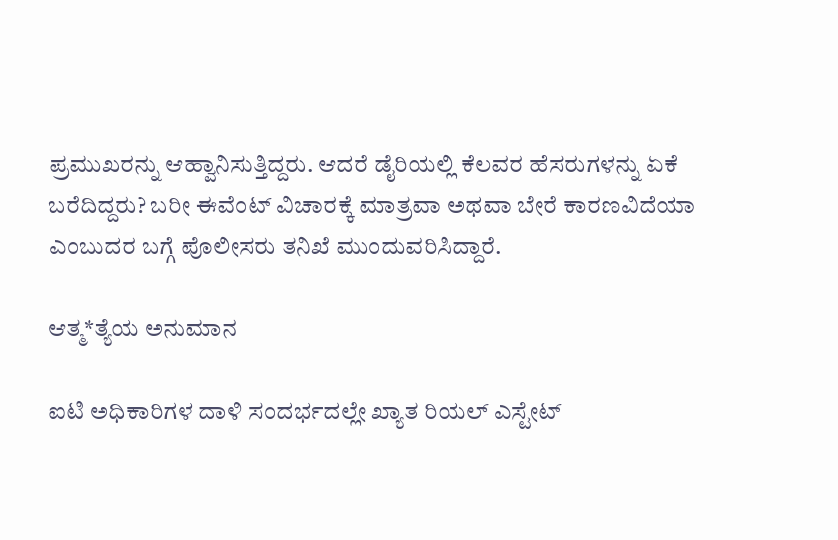ಪ್ರಮುಖರನ್ನು ಆಹ್ವಾನಿಸುತ್ತಿದ್ದರು. ಆದರೆ ಡೈರಿಯಲ್ಲಿ ಕೆಲವರ ಹೆಸರುಗಳನ್ನು ಏಕೆ ಬರೆದಿದ್ದರು? ಬರೀ ಈವೆಂಟ್ ವಿಚಾರಕ್ಕೆ ಮಾತ್ರವಾ ಅಥವಾ ಬೇರೆ ಕಾರಣವಿದೆಯಾ ಎಂಬುದರ ಬಗ್ಗೆ ಪೊಲೀಸರು ತನಿಖೆ ಮುಂದುವರಿಸಿದ್ದಾರೆ.

ಆತ್ಮ*ತ್ಯೆಯ ಅನುಮಾನ

ಐಟಿ ಅಧಿಕಾರಿಗಳ ದಾಳಿ ಸಂದರ್ಭದಲ್ಲೇ ಖ್ಯಾತ ರಿಯಲ್ ಎಸ್ಟೇಟ್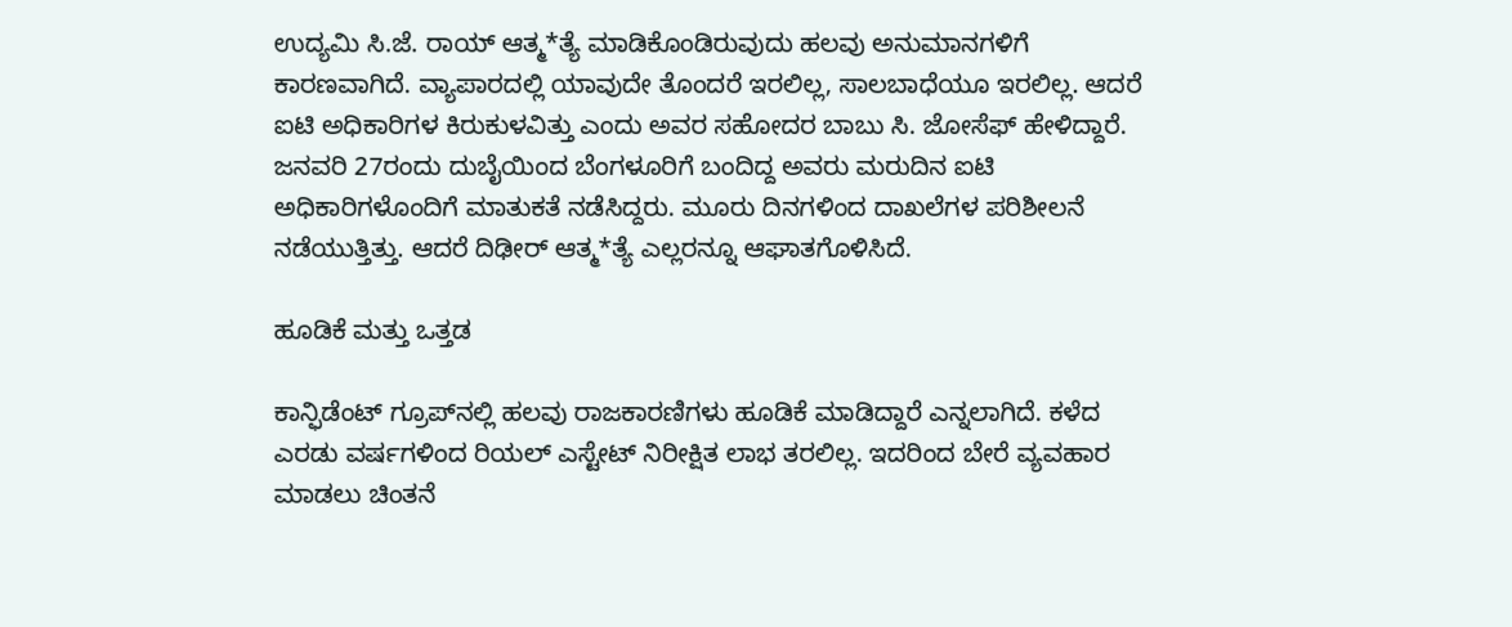ಉದ್ಯಮಿ ಸಿ.ಜೆ. ರಾಯ್ ಆತ್ಮ*ತ್ಯೆ ಮಾಡಿಕೊಂಡಿರುವುದು ಹಲವು ಅನುಮಾನಗಳಿಗೆ ಕಾರಣವಾಗಿದೆ. ವ್ಯಾಪಾರದಲ್ಲಿ ಯಾವುದೇ ತೊಂದರೆ ಇರಲಿಲ್ಲ, ಸಾಲಬಾಧೆಯೂ ಇರಲಿಲ್ಲ. ಆದರೆ ಐಟಿ ಅಧಿಕಾರಿಗಳ ಕಿರುಕುಳವಿತ್ತು ಎಂದು ಅವರ ಸಹೋದರ ಬಾಬು ಸಿ. ಜೋಸೆಫ್ ಹೇಳಿದ್ದಾರೆ. ಜನವರಿ 27ರಂದು ದುಬೈಯಿಂದ ಬೆಂಗಳೂರಿಗೆ ಬಂದಿದ್ದ ಅವರು ಮರುದಿನ ಐಟಿ ಅಧಿಕಾರಿಗಳೊಂದಿಗೆ ಮಾತುಕತೆ ನಡೆಸಿದ್ದರು. ಮೂರು ದಿನಗಳಿಂದ ದಾಖಲೆಗಳ ಪರಿಶೀಲನೆ ನಡೆಯುತ್ತಿತ್ತು. ಆದರೆ ದಿಢೀರ್ ಆತ್ಮ*ತ್ಯೆ ಎಲ್ಲರನ್ನೂ ಆಘಾತಗೊಳಿಸಿದೆ.

ಹೂಡಿಕೆ ಮತ್ತು ಒತ್ತಡ

ಕಾನ್ಫಿಡೆಂಟ್ ಗ್ರೂಪ್‌ನಲ್ಲಿ ಹಲವು ರಾಜಕಾರಣಿಗಳು ಹೂಡಿಕೆ ಮಾಡಿದ್ದಾರೆ ಎನ್ನಲಾಗಿದೆ. ಕಳೆದ ಎರಡು ವರ್ಷಗಳಿಂದ ರಿಯಲ್ ಎಸ್ಟೇಟ್ ನಿರೀಕ್ಷಿತ ಲಾಭ ತರಲಿಲ್ಲ. ಇದರಿಂದ ಬೇರೆ ವ್ಯವಹಾರ ಮಾಡಲು ಚಿಂತನೆ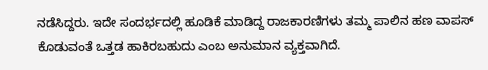ನಡೆಸಿದ್ದರು. ಇದೇ ಸಂದರ್ಭದಲ್ಲಿ ಹೂಡಿಕೆ ಮಾಡಿದ್ದ ರಾಜಕಾರಣಿಗಳು ತಮ್ಮ ಪಾಲಿನ ಹಣ ವಾಪಸ್ ಕೊಡುವಂತೆ ಒತ್ತಡ ಹಾಕಿರಬಹುದು ಎಂಬ ಅನುಮಾನ ವ್ಯಕ್ತವಾಗಿದೆ.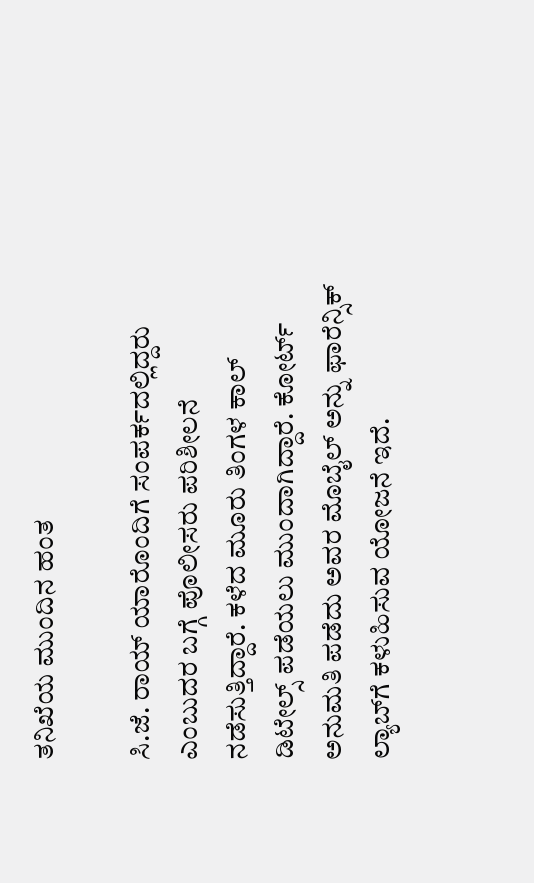ತನಿಖೆಯ ಮುಂದಿನ ಹಂತ

ಸಿ.ಜೆ. ರಾಯ್ ಯಾರೊಂದಿಗೆ ಸಂಪರ್ಕದಲ್ಲಿದ್ದರು ಎಂಬುದರ ಬಗ್ಗೆ ಪೊಲೀಸರು ಪರಿಶೀಲನೆ ನಡೆಸುತ್ತಿದ್ದಾರೆ. ಕಳೆದ ಮೂರು ತಿಂಗಳ ಕಾಲ್ ಡಿಟೇಲ್ಸ್ ಪಡೆಯಲು ಮುಂದಾಗಿದ್ದಾರೆ. ಕೋರ್ಟ್ ಅನುಮತಿ ಪಡೆದು ಅವರ ಮೊಬೈಲ್ ಅನ್ನು ಫಾರೆನ್ಸಿಕ್ ಲ್ಯಾಬ್‌ಗೆ ಕಳುಹಿಸುವ ಯೋಜನೆ ಇದೆ.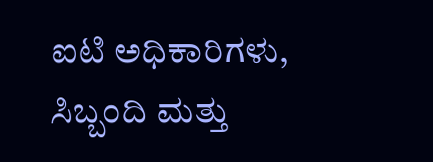ಐಟಿ ಅಧಿಕಾರಿಗಳು, ಸಿಬ್ಬಂದಿ ಮತ್ತು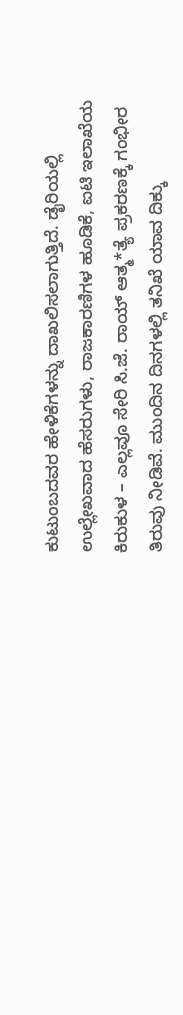ಕುಟುಂಬದವರ ಹೇಳಿಕೆಗಳನ್ನು ದಾಖಲಿಸಲಾಗುತ್ತಿದೆ. ಡೈರಿಯಲ್ಲಿ ಉಲ್ಲೇಖವಾದ ಹೆಸರುಗಳು, ರಾಜಕಾರಣಿಗಳ ಹೂಡಿಕೆ, ಐಟಿ ಇಲಾಖೆಯ ಕಿರುಕುಳ – ಎಲ್ಲವೂ ಸೇರಿ ಸಿ.ಜೆ. ರಾಯ್ ಆತ್ಮ*ತ್ಯೆ ಪ್ರಕರಣಕ್ಕೆ ಗಂಭೀರ ತಿರುವು ನೀಡಿವೆ. ಮುಂದಿನ ದಿನಗಳಲ್ಲಿ ತನಿಖೆ ಯಾವ ದಿಕ್ಕು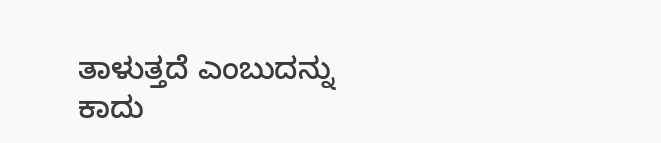ತಾಳುತ್ತದೆ ಎಂಬುದನ್ನು ಕಾದು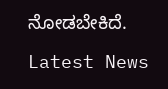ನೋಡಬೇಕಿದೆ.

Latest News